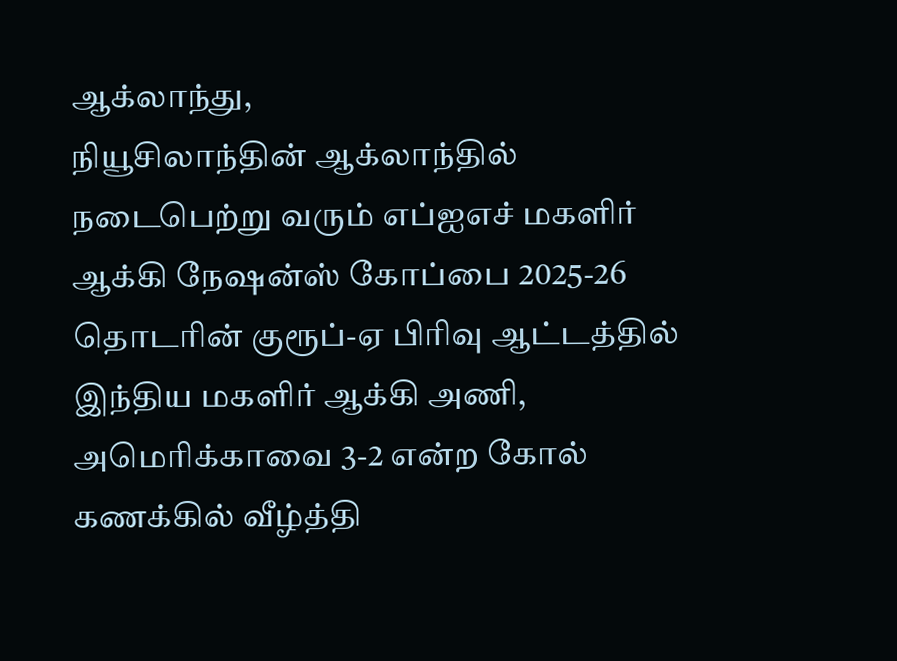ஆக்லாந்து,
நியூசிலாந்தின் ஆக்லாந்தில் நடைபெற்று வரும் எப்ஐஎச் மகளிர் ஆக்கி நேஷன்ஸ் கோப்பை 2025-26 தொடரின் குரூப்-ஏ பிரிவு ஆட்டத்தில் இந்திய மகளிர் ஆக்கி அணி, அமெரிக்காவை 3-2 என்ற கோல் கணக்கில் வீழ்த்தி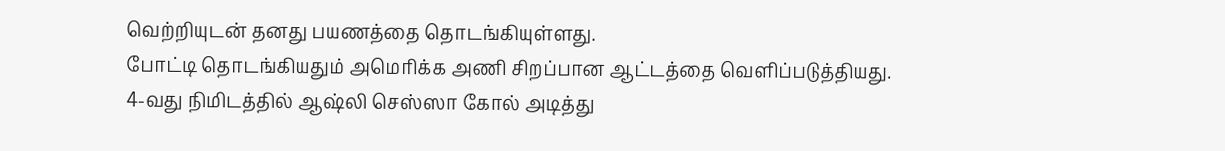வெற்றியுடன் தனது பயணத்தை தொடங்கியுள்ளது.
போட்டி தொடங்கியதும் அமெரிக்க அணி சிறப்பான ஆட்டத்தை வெளிப்படுத்தியது. 4-வது நிமிடத்தில் ஆஷ்லி செஸ்ஸா கோல் அடித்து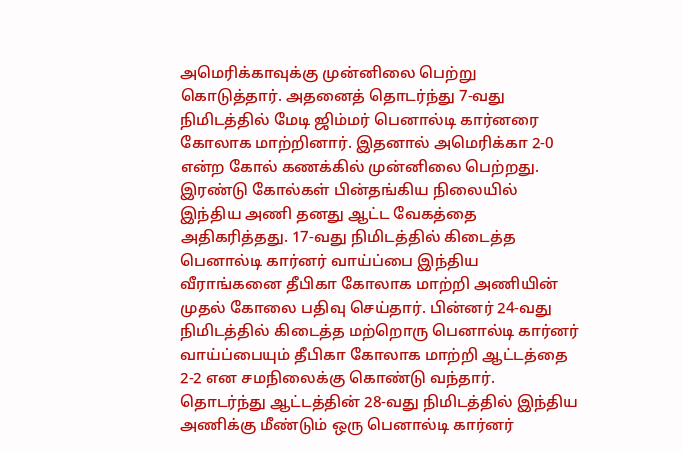அமெரிக்காவுக்கு முன்னிலை பெற்று கொடுத்தார். அதனைத் தொடர்ந்து 7-வது நிமிடத்தில் மேடி ஜிம்மர் பெனால்டி கார்னரை கோலாக மாற்றினார். இதனால் அமெரிக்கா 2-0 என்ற கோல் கணக்கில் முன்னிலை பெற்றது.
இரண்டு கோல்கள் பின்தங்கிய நிலையில் இந்திய அணி தனது ஆட்ட வேகத்தை அதிகரித்தது. 17-வது நிமிடத்தில் கிடைத்த பெனால்டி கார்னர் வாய்ப்பை இந்திய வீராங்கனை தீபிகா கோலாக மாற்றி அணியின் முதல் கோலை பதிவு செய்தார். பின்னர் 24-வது நிமிடத்தில் கிடைத்த மற்றொரு பெனால்டி கார்னர் வாய்ப்பையும் தீபிகா கோலாக மாற்றி ஆட்டத்தை 2-2 என சமநிலைக்கு கொண்டு வந்தார்.
தொடர்ந்து ஆட்டத்தின் 28-வது நிமிடத்தில் இந்திய அணிக்கு மீண்டும் ஒரு பெனால்டி கார்னர்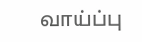வாய்ப்பு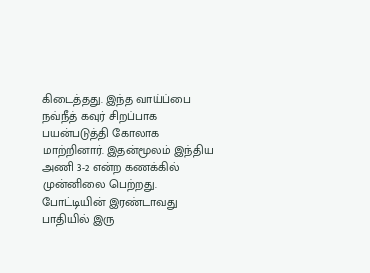கிடைத்தது. இந்த வாய்ப்பை நவ்நீத் கவுர் சிறப்பாக பயன்படுத்தி கோலாக மாற்றினார். இதன்மூலம் இந்திய அணி 3-2 என்ற கணக்கில் முன்னிலை பெற்றது.
போட்டியின் இரண்டாவது பாதியில் இரு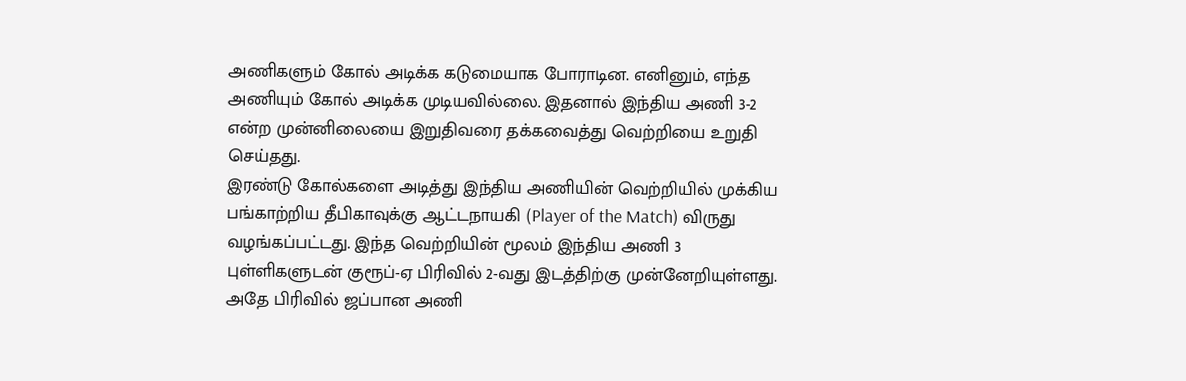அணிகளும் கோல் அடிக்க கடுமையாக போராடின. எனினும், எந்த அணியும் கோல் அடிக்க முடியவில்லை. இதனால் இந்திய அணி 3-2 என்ற முன்னிலையை இறுதிவரை தக்கவைத்து வெற்றியை உறுதி செய்தது.
இரண்டு கோல்களை அடித்து இந்திய அணியின் வெற்றியில் முக்கிய பங்காற்றிய தீபிகாவுக்கு ஆட்டநாயகி (Player of the Match) விருது வழங்கப்பட்டது. இந்த வெற்றியின் மூலம் இந்திய அணி 3 புள்ளிகளுடன் குரூப்-ஏ பிரிவில் 2-வது இடத்திற்கு முன்னேறியுள்ளது. அதே பிரிவில் ஜப்பான அணி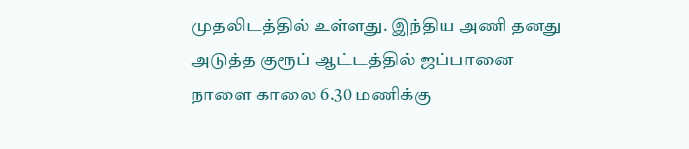முதலிடத்தில் உள்ளது. இந்திய அணி தனது அடுத்த குரூப் ஆட்டத்தில் ஜப்பானை நாளை காலை 6.30 மணிக்கு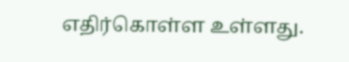எதிர்கொள்ள உள்ளது.